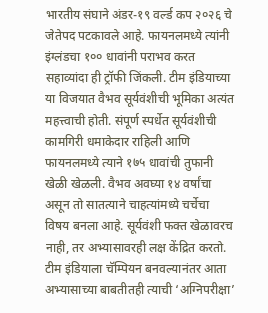भारतीय संघाने अंडर-१९ वर्ल्ड कप २०२६ चे जेतेपद पटकावले आहे. फायनलमध्ये त्यांनी इंग्लंडचा १०० धावांनी पराभव करत सहाव्यांदा ही ट्रॉफी जिंकली. टीम इंडियाच्या या विजयात वैभव सूर्यवंशीची भूमिका अत्यंत महत्त्वाची होती. संपूर्ण स्पर्धेत सूर्यवंशीची कामगिरी धमाकेदार राहिली आणि फायनलमध्ये त्याने १७५ धावांची तुफानी खेळी खेळली. वैभव अवघ्या १४ वर्षांचा असून तो सातत्याने चाहत्यांमध्ये चर्चेचा विषय बनला आहे. सूर्यवंशी फक्त खेळावरच नाही, तर अभ्यासावरही लक्ष केंद्रित करतो. टीम इंडियाला चॅम्पियन बनवल्यानंतर आता अभ्यासाच्या बाबतीतही त्याची ‘अग्निपरीक्षा’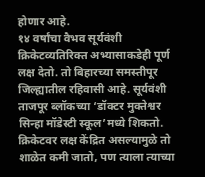होणार आहे.
१४ वर्षांचा वैभव सूर्यवंशी क्रिकेटव्यतिरिक्त अभ्यासाकडेही पूर्ण लक्ष देतो. तो बिहारच्या समस्तीपूर जिल्ह्यातील रहिवासी आहे. सूर्यवंशी ताजपूर ब्लॉकच्या ‘डॉक्टर मुक्तेश्वर सिन्हा मॉडेस्टी स्कूल’मध्ये शिकतो. क्रिकेटवर लक्ष केंद्रित असल्यामुळे तो शाळेत कमी जातो, पण त्याला त्याच्या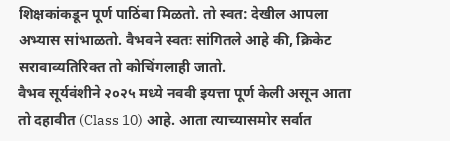शिक्षकांकडून पूर्ण पाठिंबा मिळतो. तो स्वत: देखील आपला अभ्यास सांभाळतो. वैभवने स्वतः सांगितले आहे की, क्रिकेट सरावाव्यतिरिक्त तो कोचिंगलाही जातो.
वैभव सूर्यवंशीने २०२५ मध्ये नववी इयत्ता पूर्ण केली असून आता तो दहावीत (Class 10) आहे. आता त्याच्यासमोर सर्वात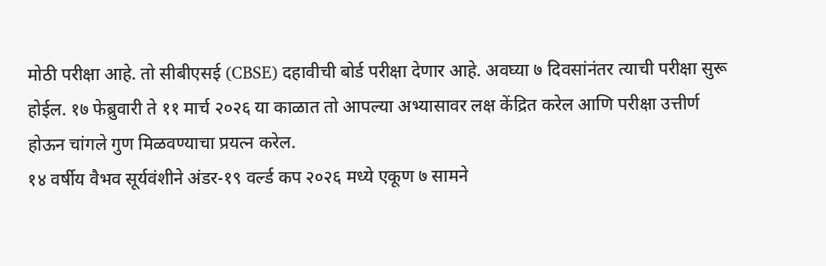मोठी परीक्षा आहे. तो सीबीएसई (CBSE) दहावीची बोर्ड परीक्षा देणार आहे. अवघ्या ७ दिवसांनंतर त्याची परीक्षा सुरू होईल. १७ फेब्रुवारी ते ११ मार्च २०२६ या काळात तो आपल्या अभ्यासावर लक्ष केंद्रित करेल आणि परीक्षा उत्तीर्ण होऊन चांगले गुण मिळवण्याचा प्रयत्न करेल.
१४ वर्षीय वैभव सूर्यवंशीने अंडर-१९ वर्ल्ड कप २०२६ मध्ये एकूण ७ सामने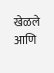खेळले आणि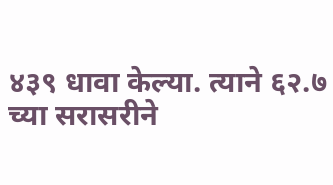४३९ धावा केल्या. त्याने ६२.७ च्या सरासरीने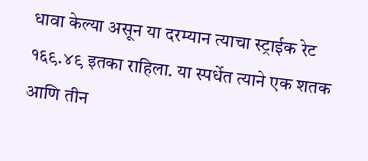धावा केल्या असून या दरम्यान त्याचा स्ट्राईक रेट १६९.४९ इतका राहिला. या स्पर्धेत त्याने एक शतक आणि तीन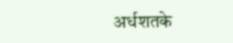अर्धशतके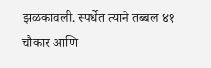झळकावली. स्पर्धेत त्याने तब्बल ४१ चौकार आणि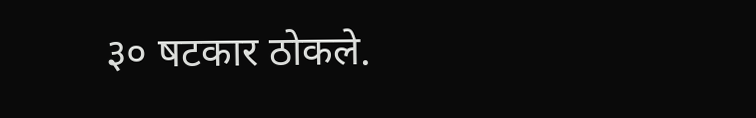३० षटकार ठोकले.